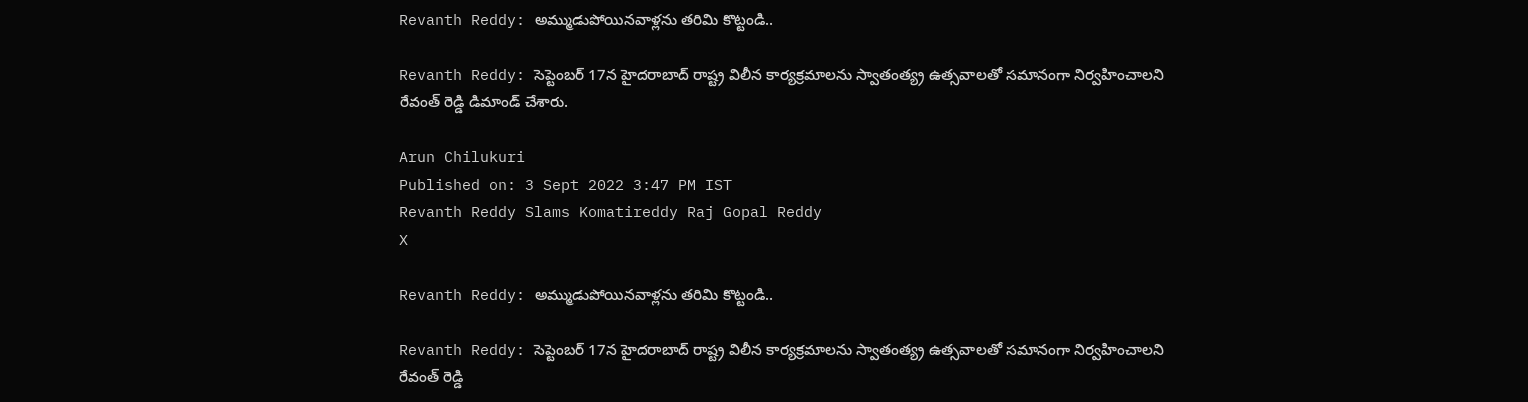Revanth Reddy: అమ్ముడుపోయినవాళ్లను తరిమి కొట్టండి..

Revanth Reddy: సెప్టెంబర్‌ 17న హైదరాబాద్‌ రాష్ట్ర విలీన కార్యక్రమాలను స్వాతంత్య్ర ఉత్సవాలతో సమానంగా నిర్వహించాలని రేవంత్‌ రెడ్డి డిమాండ్ చేశారు.

Arun Chilukuri
Published on: 3 Sept 2022 3:47 PM IST
Revanth Reddy Slams Komatireddy Raj Gopal Reddy
X

Revanth Reddy: అమ్ముడుపోయినవాళ్లను తరిమి కొట్టండి..

Revanth Reddy: సెప్టెంబర్‌ 17న హైదరాబాద్‌ రాష్ట్ర విలీన కార్యక్రమాలను స్వాతంత్య్ర ఉత్సవాలతో సమానంగా నిర్వహించాలని రేవంత్‌ రెడ్డి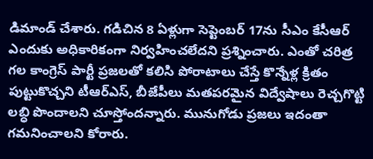డిమాండ్ చేశారు. గడిచిన 8 ఏళ్లుగా సెప్టెంబర్‌ 17ను సీఎం కేసీఆర్ ఎందుకు అధికారికంగా నిర్వహించలేదని ప్రశ్నించారు. ఎంతో చరిత్ర గల కాంగ్రెస్ పార్టీ ప్రజలతో కలిసి పోరాటాలు చేస్తే కొన్నేళ్ల క్రితం పుట్టుకొచ్చని టీఆర్ఎస్, బీజేపీలు మతపరమైన విద్వేషాలు రెచ్చగొట్టి లబ్ధి పొందాలని చూస్తోందన్నారు. మునుగోడు ప్రజలు ఇదంతా గమనించాలని కోరారు.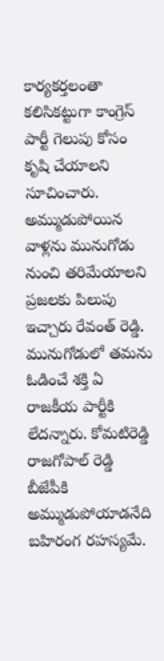కార్యకర్తలంతా కలిసికట్టుగా కాంగ్రెస్ పార్టీ గెలుపు కోసం కృషి చేయాలని సూచించారు. అమ్ముడుపోయిన వాళ్లను మునుగోడు నుంచి తరిమేయాలని ప్రజలకు పిలుపు ఇచ్చారు రేవంత్‌ రెడ్డి. మునుగోడులో తమను ఓడించే శక్తి ఏ రాజకీయ పార్టీకి లేదన్నారు. కోమటిరెడ్డి రాజగోపాల్ రెడ్డి బీజేపీకి అమ్ముడుపోయాడనేది బహిరంగ రహస్యమే.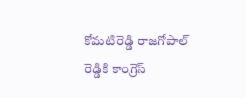కోమటిరెడ్డి రాజగోపాల్ రెడ్డికి కాంగ్రెస్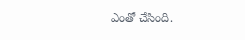ఎంతో చేసింది.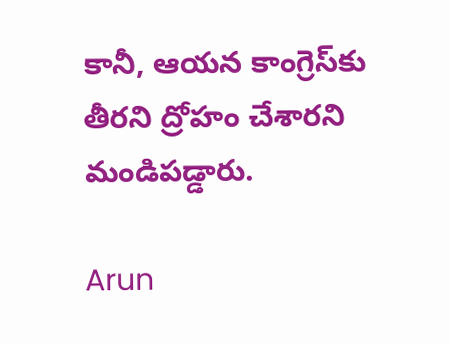కానీ, ఆయన కాంగ్రెస్‌కు తీరని ద్రోహం చేశారని మండిపడ్డారు.

Arun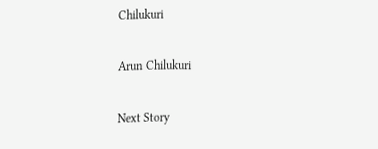Chilukuri

Arun Chilukuri

Next Story